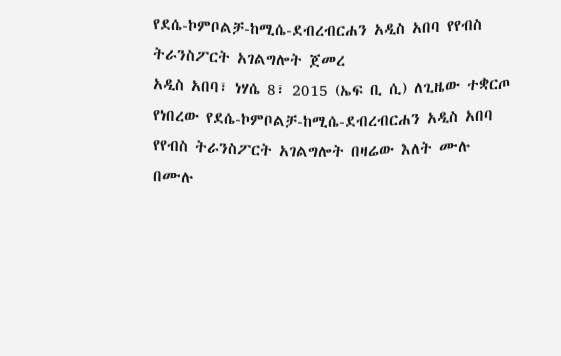የደሴ-ኮምቦልቻ-ከሚሴ-ደብረብርሐን አዲስ አበባ የየብስ ትራንስፖርት አገልግሎት ጀመረ
አዲስ አበባ፣ ነሃሴ 8፣ 2015 (ኤፍ ቢ ሲ) ለጊዜው ተቋርጦ የነበረው የደሴ-ኮምቦልቻ-ከሚሴ-ደብረብርሐን አዲስ አበባ የየብስ ትራንስፖርት አገልግሎት በዛሬው እለት ሙሉ በሙሉ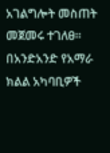አገልግሎት መስጠት መጀመሩ ተገለፀ።
በአንድአንድ የአማራ ክልል አካባቢዎች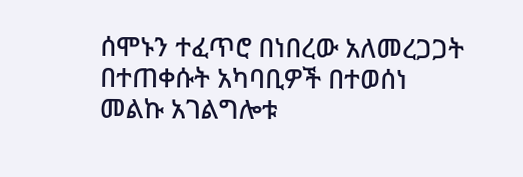ሰሞኑን ተፈጥሮ በነበረው አለመረጋጋት በተጠቀሱት አካባቢዎች በተወሰነ መልኩ አገልግሎቱ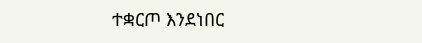ተቋርጦ እንደነበር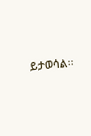ይታወሳል፡፡